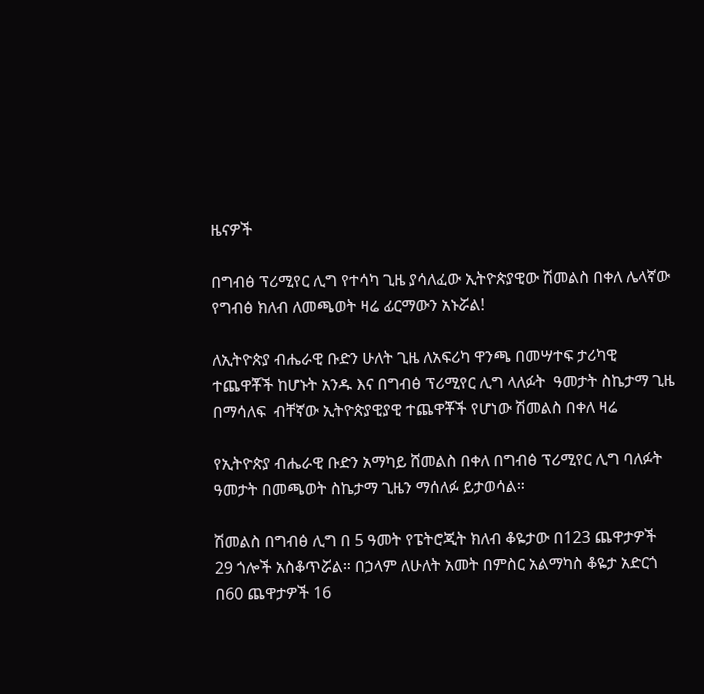ዜናዎች

በግብፅ ፕሪሚየር ሊግ የተሳካ ጊዜ ያሳለፈው ኢትዮጵያዊው ሽመልስ በቀለ ሌላኛው የግብፅ ክለብ ለመጫወት ዛሬ ፊርማውን አኑሯል!

ለኢትዮጵያ ብሔራዊ ቡድን ሁለት ጊዜ ለአፍሪካ ዋንጫ በመሣተፍ ታሪካዊ ተጨዋቾች ከሆኑት አንዱ እና በግብፅ ፕሪሚየር ሊግ ላለፉት  ዓመታት ስኬታማ ጊዜ በማሳለፍ  ብቸኛው ኢትዮጵያዊያዊ ተጨዋቾች የሆነው ሽመልስ በቀለ ዛሬ

የኢትዮጵያ ብሔራዊ ቡድን አማካይ ሸመልስ በቀለ በግብፅ ፕሪሚየር ሊግ ባለፉት ዓመታት በመጫወት ስኬታማ ጊዜን ማሰለፉ ይታወሳል።

ሽመልስ በግብፅ ሊግ በ 5 ዓመት የፔትሮጂት ክለብ ቆዬታው በ123 ጨዋታዎች 29 ጎሎች አስቆጥሯል። በኃላም ለሁለት አመት በምስር አልማካስ ቆዬታ አድርጎ በ60 ጨዋታዎች 16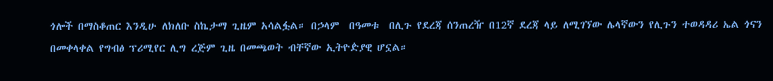ጎሎች በማስቆጠር እንዲሁ ለክለቡ ስኬታማ ጊዜም አሳልፏል። በኃላም  በዓመቱ  በሊጉ የደረጃ ሰንጠረዥ በ12ኛ ደረጃ ላይ ለሚገኘው ሌላኛውን የሊጉን ተወዳዳሪ ኤል ጎናን በመቀላቀል የግብፅ ፕሪሚየር ሊግ ረጅም ጊዜ በመጫወት ብቸኛው ኢትዮዽያዊ ሆኗል።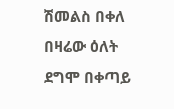ሽመልስ በቀለ በዛሬው ዕለት ደግሞ በቀጣይ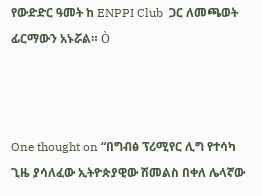የውድድር ዓመት ከ ENPPI Club  ጋር ለመጫወት ፊርማውን አኑሯል። Ò



One thought on “በግብፅ ፕሪሚየር ሊግ የተሳካ ጊዜ ያሳለፈው ኢትዮጵያዊው ሽመልስ በቀለ ሌላኛው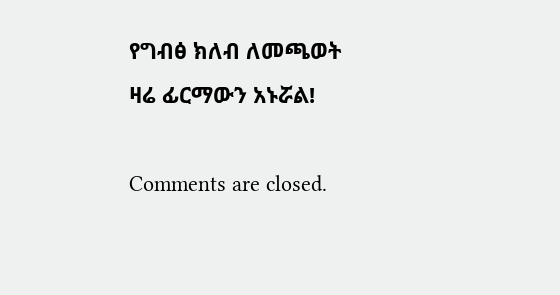የግብፅ ክለብ ለመጫወት ዛሬ ፊርማውን አኑሯል!

Comments are closed.